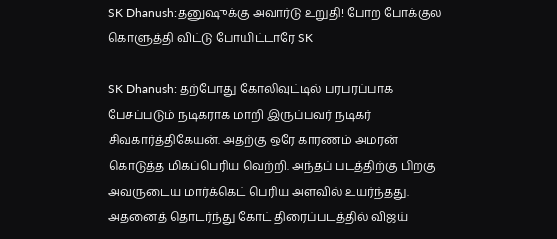SK Dhanush:தனுஷுக்கு அவார்டு உறுதி! போற போக்குல கொளுத்தி விட்டு போயிட்டாரே SK

SK Dhanush: தற்போது கோலிவுட்டில் பரபரப்பாக பேசப்படும் நடிகராக மாறி இருப்பவர் நடிகர் சிவகார்த்திகேயன். அதற்கு ஒரே காரணம் அமரன் கொடுத்த மிகப்பெரிய வெற்றி. அந்தப் படத்திற்கு பிறகு அவருடைய மார்க்கெட் பெரிய அளவில் உயர்ந்தது. அதனைத் தொடர்ந்து கோட் திரைப்படத்தில் விஜய்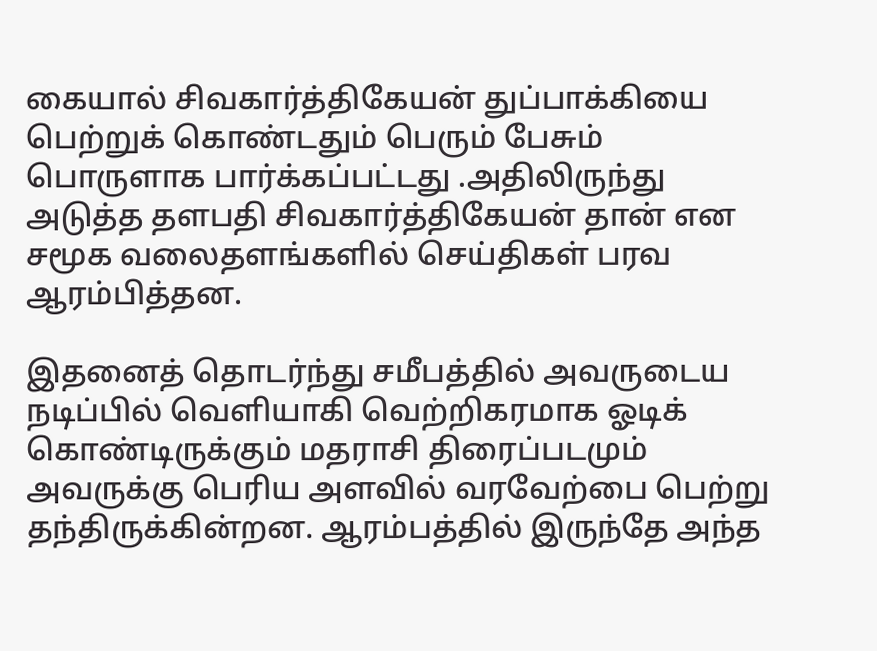கையால் சிவகார்த்திகேயன் துப்பாக்கியை பெற்றுக் கொண்டதும் பெரும் பேசும் பொருளாக பார்க்கப்பட்டது .அதிலிருந்து அடுத்த தளபதி சிவகார்த்திகேயன் தான் என சமூக வலைதளங்களில் செய்திகள் பரவ ஆரம்பித்தன.

இதனைத் தொடர்ந்து சமீபத்தில் அவருடைய நடிப்பில் வெளியாகி வெற்றிகரமாக ஓடிக் கொண்டிருக்கும் மதராசி திரைப்படமும் அவருக்கு பெரிய அளவில் வரவேற்பை பெற்று தந்திருக்கின்றன. ஆரம்பத்தில் இருந்தே அந்த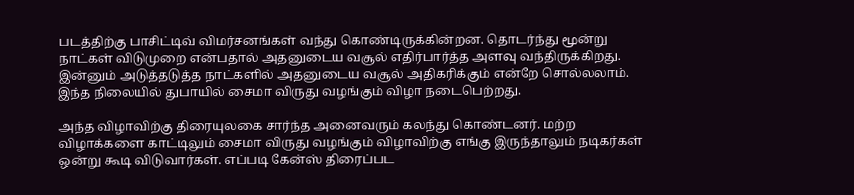படத்திற்கு பாசிட்டிவ் விமர்சனங்கள் வந்து கொண்டிருக்கின்றன. தொடர்ந்து மூன்று நாட்கள் விடுமுறை என்பதால் அதனுடைய வசூல் எதிர்பார்த்த அளவு வந்திருக்கிறது. இன்னும் அடுத்தடுத்த நாட்களில் அதனுடைய வசூல் அதிகரிக்கும் என்றே சொல்லலாம். இந்த நிலையில் துபாயில் சைமா விருது வழங்கும் விழா நடைபெற்றது.

அந்த விழாவிற்கு திரையுலகை சார்ந்த அனைவரும் கலந்து கொண்டனர். மற்ற விழாக்களை காட்டிலும் சைமா விருது வழங்கும் விழாவிற்கு எங்கு இருந்தாலும் நடிகர்கள் ஒன்று கூடி விடுவார்கள். எப்படி கேன்ஸ் திரைப்பட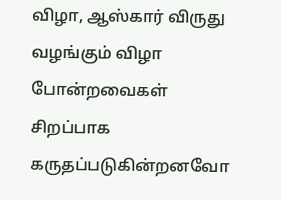விழா, ஆஸ்கார் விருது வழங்கும் விழா போன்றவைகள் சிறப்பாக கருதப்படுகின்றனவோ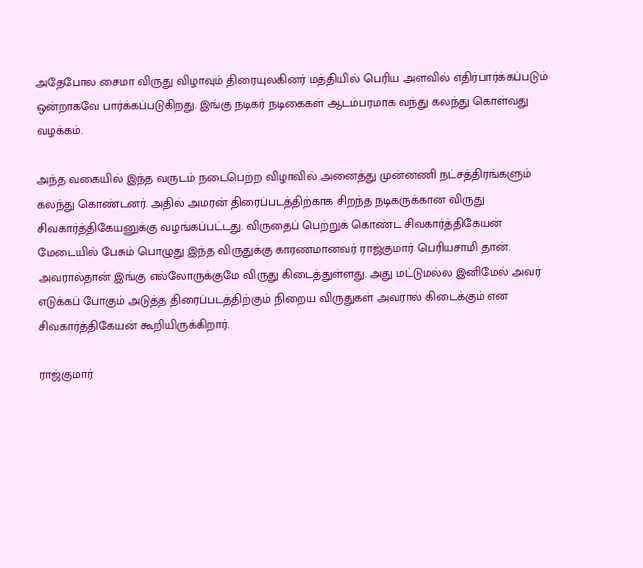அதேபோல சைமா விருது விழாவும் திரையுலகினர் மத்தியில் பெரிய அளவில் எதிர்பார்க்கப்படும் ஒன்றாகவே பார்க்கப்படுகிறது. இங்கு நடிகர் நடிகைகள் ஆடம்பரமாக வந்து கலந்து கொள்வது வழக்கம்.

அந்த வகையில் இந்த வருடம் நடைபெற்ற விழாவில் அனைத்து முன்னணி நட்சத்திரங்களும் கலந்து கொண்டனர். அதில் அமரன் திரைப்படத்திற்காக சிறந்த நடிகருக்கான விருது சிவகார்த்திகேயனுக்கு வழங்கப்பட்டது. விருதைப் பெற்றுக் கொண்ட சிவகார்த்திகேயன் மேடையில் பேசும் பொழுது இந்த விருதுக்கு காரணமானவர் ராஜ்குமார் பெரியசாமி தான். அவரால்தான் இங்கு எல்லோருக்குமே விருது கிடைத்துள்ளது. அது மட்டுமல்ல இனிமேல் அவர் எடுக்கப் போகும் அடுத்த திரைப்படத்திற்கும் நிறைய விருதுகள் அவரால் கிடைக்கும் என சிவகார்த்திகேயன் கூறியிருக்கிறார்.

ராஜ்குமார்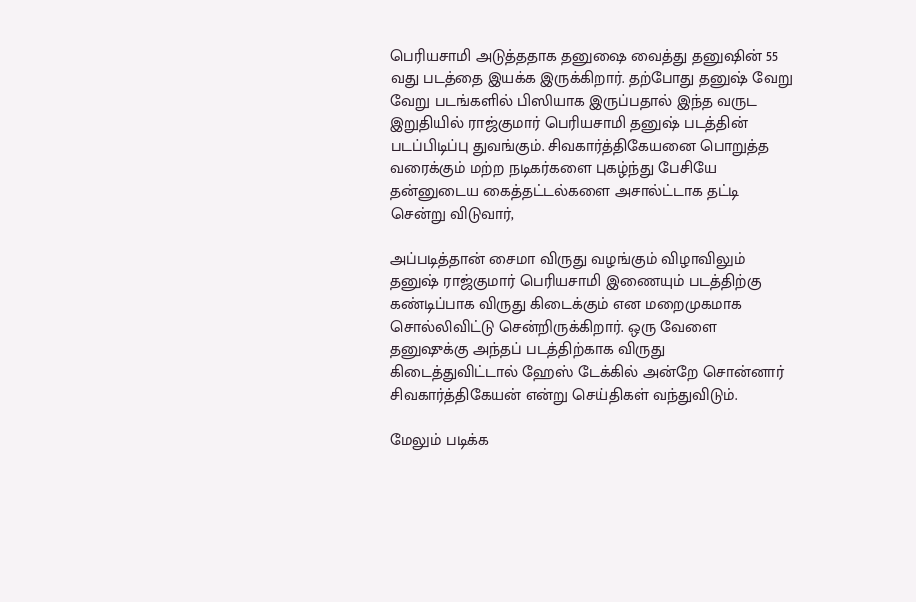பெரியசாமி அடுத்ததாக தனுஷை வைத்து தனுஷின் 55 வது படத்தை இயக்க இருக்கிறார். தற்போது தனுஷ் வேறு வேறு படங்களில் பிஸியாக இருப்பதால் இந்த வருட இறுதியில் ராஜ்குமார் பெரியசாமி தனுஷ் படத்தின் படப்பிடிப்பு துவங்கும். சிவகார்த்திகேயனை பொறுத்த வரைக்கும் மற்ற நடிகர்களை புகழ்ந்து பேசியே தன்னுடைய கைத்தட்டல்களை அசால்ட்டாக தட்டி சென்று விடுவார்,

அப்படித்தான் சைமா விருது வழங்கும் விழாவிலும் தனுஷ் ராஜ்குமார் பெரியசாமி இணையும் படத்திற்கு கண்டிப்பாக விருது கிடைக்கும் என மறைமுகமாக சொல்லிவிட்டு சென்றிருக்கிறார். ஒரு வேளை தனுஷுக்கு அந்தப் படத்திற்காக விருது கிடைத்துவிட்டால் ஹேஸ் டேக்கில் அன்றே சொன்னார் சிவகார்த்திகேயன் என்று செய்திகள் வந்துவிடும்.

மேலும் படிக்க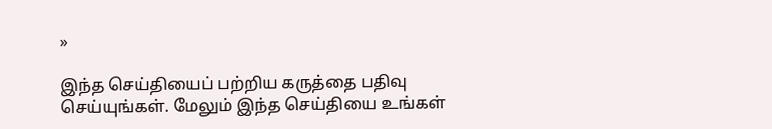»

இந்த செய்தியைப் பற்றிய கருத்தை பதிவு செய்யுங்கள். மேலும் இந்த செய்தியை உங்கள்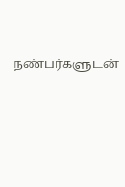நண்பர்களுடன்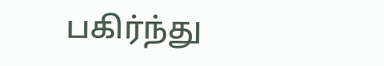பகிர்ந்து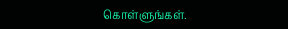கொள்ளுங்கள்.